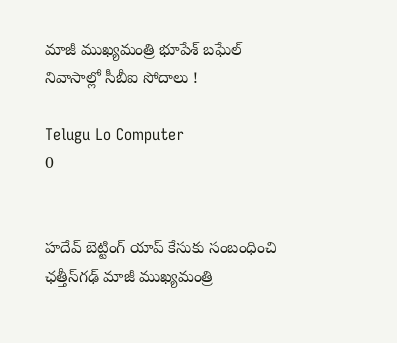మాజీ ముఖ్యమంత్రి భూపేశ్ బఘేల్ నివాసాల్లో సీబీఐ సోదాలు !

Telugu Lo Computer
0


హదేవ్ బెట్టింగ్ యాప్ కేసుకు సంబంధించి ఛత్తీస్‌గఢ్ మాజీ ముఖ్యమంత్రి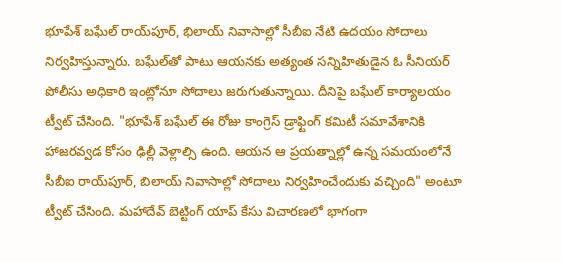భూపేశ్ బఘేల్ రాయ్‌పూర్, భిలాయ్‌ నివాసాల్లో సీబీఐ నేటి ఉదయం సోదాలు నిర్వహిస్తున్నారు. బఘేల్‌తో పాటు ఆయనకు అత్యంత సన్నిహితుడైన ఓ సీనియర్ పోలీసు అధికారి ఇంట్లోనూ సోదాలు జరుగుతున్నాయి. దీనిపై బఘేల్ కార్యాలయం ట్వీట్ చేసింది. "భూపేశ్ బఘేల్ ఈ రోజు కాంగ్రెస్ డ్రాఫ్టింగ్ కమిటీ సమావేశానికి హాజరవ్వడ కోసం ఢిల్లీ వెళ్లాల్సి ఉంది. ఆయన ఆ ప్రయత్నాల్లో ఉన్న సమయంలోనే సీబీఐ రాయ్‌పూర్, బిలాయ్ నివాసాల్లో సోదాలు నిర్వహించేందుకు వచ్చింది" అంటూ ట్వీట్ చేసింది. మహాదేవ్ బెట్టింగ్ యాప్ కేసు విచారణలో భాగంగా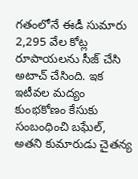గతంలోనే ఈడీ సుమారు 2,295 వేల కోట్ల రూపాయలను సీజ్ చేసి అటాచ్ చేసింది. ఇక ఇటీవల మద్యం కుంభకోణం కేసుకు సంబంధించి బఘేల్, అతని కుమారుడు చైతన్య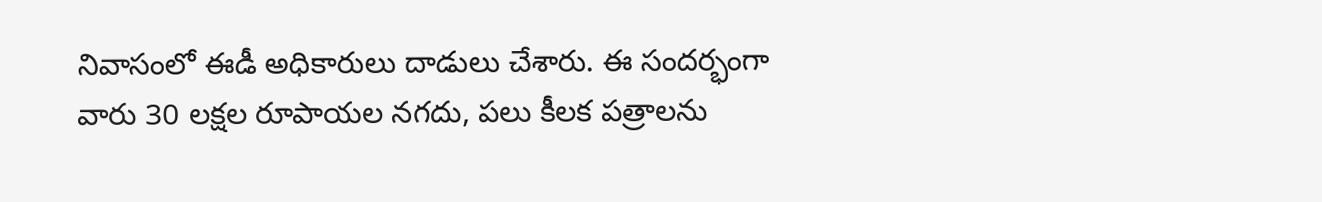నివాసంలో ఈడీ అధికారులు దాడులు చేశారు. ఈ సందర్భంగా వారు 30 లక్షల రూపాయల నగదు, పలు కీలక పత్రాలను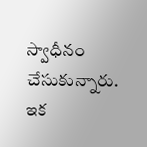స్వాధీనం చేసుకున్నారు. ఇక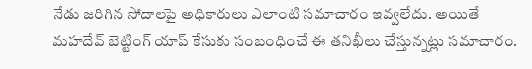నేడు జరిగిన సోదాలపై అధికారులు ఎలాంటి సమాచారం ఇవ్వలేదు. అయితే మహదేవ్ బెట్టింగ్ యాప్ కేసుకు సంబంధించే ఈ తనిఖీలు చేస్తున్నట్లు సమాచారం.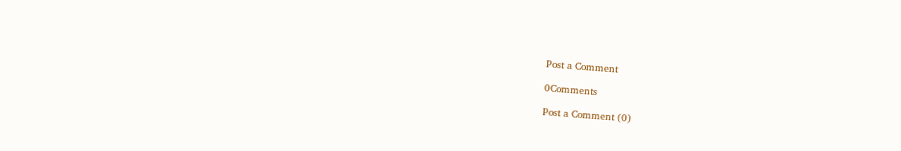Post a Comment

0Comments

Post a Comment (0)